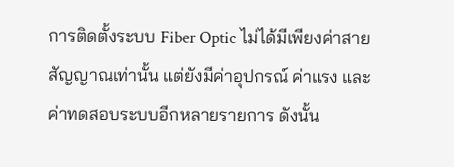การติดตั้งระบบ Fiber Optic ไม่ได้มีเพียงค่าสายสัญญาณเท่านั้น แต่ยังมีค่าอุปกรณ์ ค่าแรง และค่าทดสอบระบบอีกหลายรายการ ดังนั้น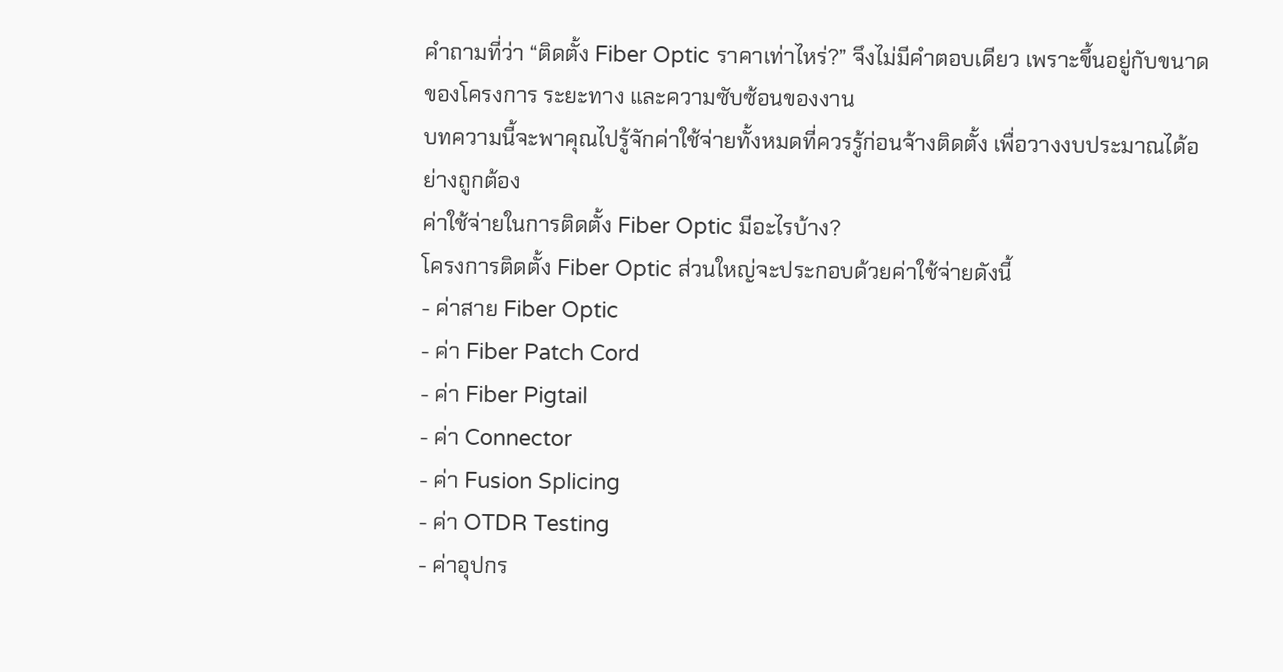คำถามที่ว่า “ติดตั้ง Fiber Optic ราคาเท่าไหร่?” จึงไม่มีคำตอบเดียว เพราะขึ้นอยู่กับขนาดของโครงการ ระยะทาง และความซับซ้อนของงาน
บทความนี้จะพาคุณไปรู้จักค่าใช้จ่ายทั้งหมดที่ควรรู้ก่อนจ้างติดตั้ง เพื่อวางงบประมาณได้อย่างถูกต้อง
ค่าใช้จ่ายในการติดตั้ง Fiber Optic มีอะไรบ้าง?
โครงการติดตั้ง Fiber Optic ส่วนใหญ่จะประกอบด้วยค่าใช้จ่ายดังนี้
- ค่าสาย Fiber Optic
- ค่า Fiber Patch Cord
- ค่า Fiber Pigtail
- ค่า Connector
- ค่า Fusion Splicing
- ค่า OTDR Testing
- ค่าอุปกร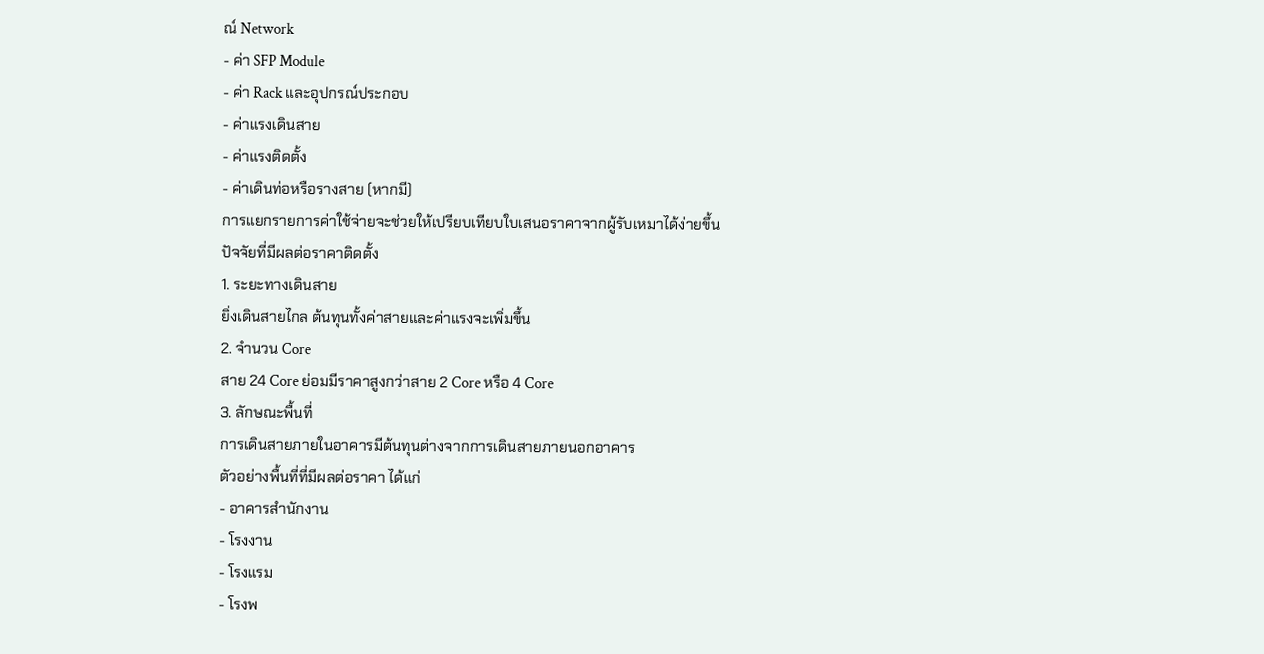ณ์ Network
- ค่า SFP Module
- ค่า Rack และอุปกรณ์ประกอบ
- ค่าแรงเดินสาย
- ค่าแรงติดตั้ง
- ค่าเดินท่อหรือรางสาย (หากมี)
การแยกรายการค่าใช้จ่ายจะช่วยให้เปรียบเทียบใบเสนอราคาจากผู้รับเหมาได้ง่ายขึ้น
ปัจจัยที่มีผลต่อราคาติดตั้ง
1. ระยะทางเดินสาย
ยิ่งเดินสายไกล ต้นทุนทั้งค่าสายและค่าแรงจะเพิ่มขึ้น
2. จำนวน Core
สาย 24 Core ย่อมมีราคาสูงกว่าสาย 2 Core หรือ 4 Core
3. ลักษณะพื้นที่
การเดินสายภายในอาคารมีต้นทุนต่างจากการเดินสายภายนอกอาคาร
ตัวอย่างพื้นที่ที่มีผลต่อราคา ได้แก่
- อาคารสำนักงาน
- โรงงาน
- โรงแรม
- โรงพ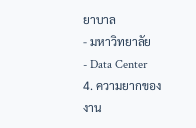ยาบาล
- มหาวิทยาลัย
- Data Center
4. ความยากของงาน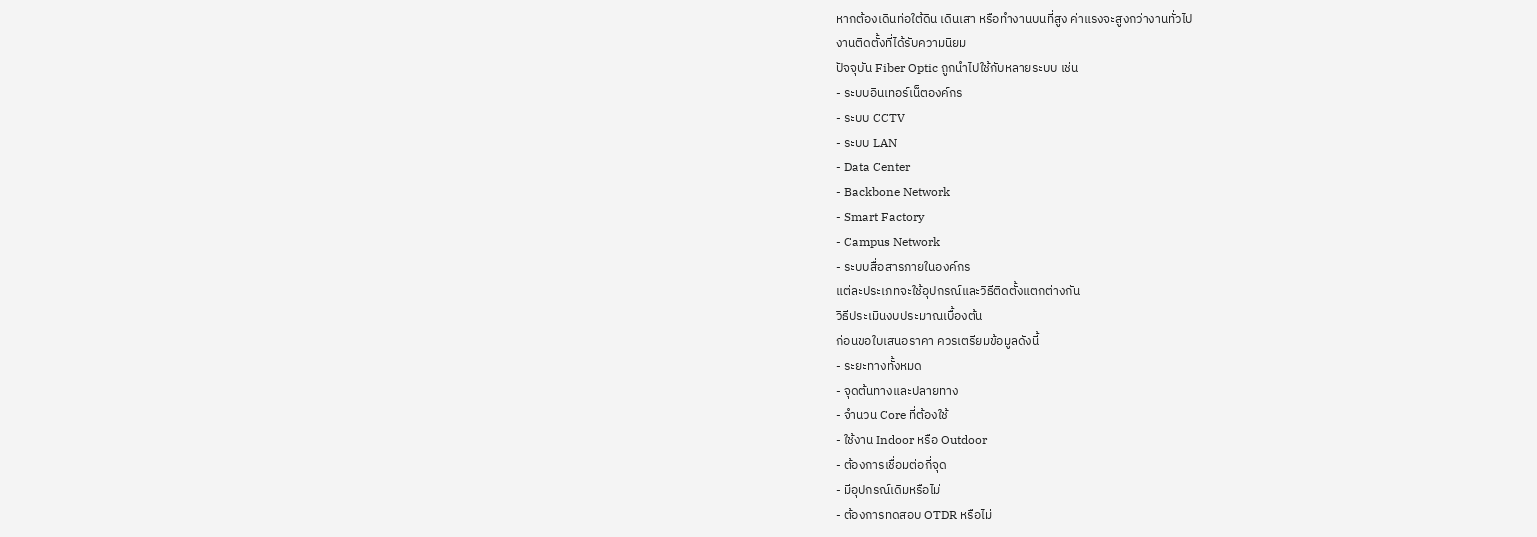หากต้องเดินท่อใต้ดิน เดินเสา หรือทำงานบนที่สูง ค่าแรงจะสูงกว่างานทั่วไป
งานติดตั้งที่ได้รับความนิยม
ปัจจุบัน Fiber Optic ถูกนำไปใช้กับหลายระบบ เช่น
- ระบบอินเทอร์เน็ตองค์กร
- ระบบ CCTV
- ระบบ LAN
- Data Center
- Backbone Network
- Smart Factory
- Campus Network
- ระบบสื่อสารภายในองค์กร
แต่ละประเภทจะใช้อุปกรณ์และวิธีติดตั้งแตกต่างกัน
วิธีประเมินงบประมาณเบื้องต้น
ก่อนขอใบเสนอราคา ควรเตรียมข้อมูลดังนี้
- ระยะทางทั้งหมด
- จุดต้นทางและปลายทาง
- จำนวน Core ที่ต้องใช้
- ใช้งาน Indoor หรือ Outdoor
- ต้องการเชื่อมต่อกี่จุด
- มีอุปกรณ์เดิมหรือไม่
- ต้องการทดสอบ OTDR หรือไม่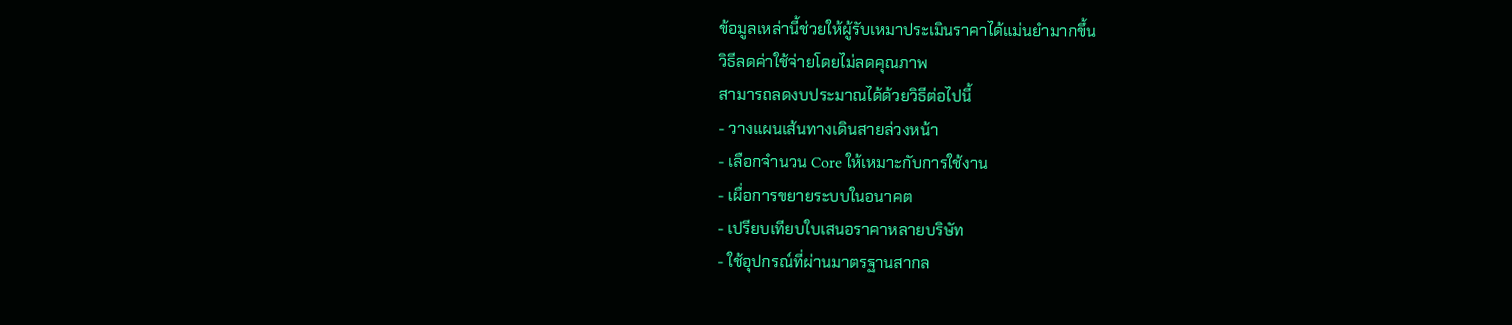ข้อมูลเหล่านี้ช่วยให้ผู้รับเหมาประเมินราคาได้แม่นยำมากขึ้น
วิธีลดค่าใช้จ่ายโดยไม่ลดคุณภาพ
สามารถลดงบประมาณได้ด้วยวิธีต่อไปนี้
- วางแผนเส้นทางเดินสายล่วงหน้า
- เลือกจำนวน Core ให้เหมาะกับการใช้งาน
- เผื่อการขยายระบบในอนาคต
- เปรียบเทียบใบเสนอราคาหลายบริษัท
- ใช้อุปกรณ์ที่ผ่านมาตรฐานสากล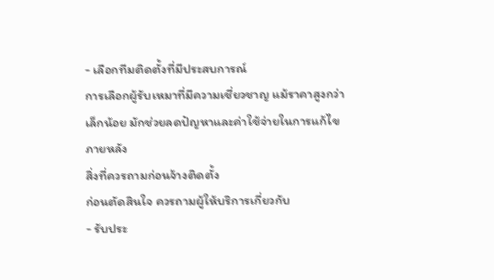- เลือกทีมติดตั้งที่มีประสบการณ์
การเลือกผู้รับเหมาที่มีความเชี่ยวชาญ แม้ราคาสูงกว่าเล็กน้อย มักช่วยลดปัญหาและค่าใช้จ่ายในการแก้ไขภายหลัง
สิ่งที่ควรถามก่อนจ้างติดตั้ง
ก่อนตัดสินใจ ควรถามผู้ให้บริการเกี่ยวกับ
- รับประ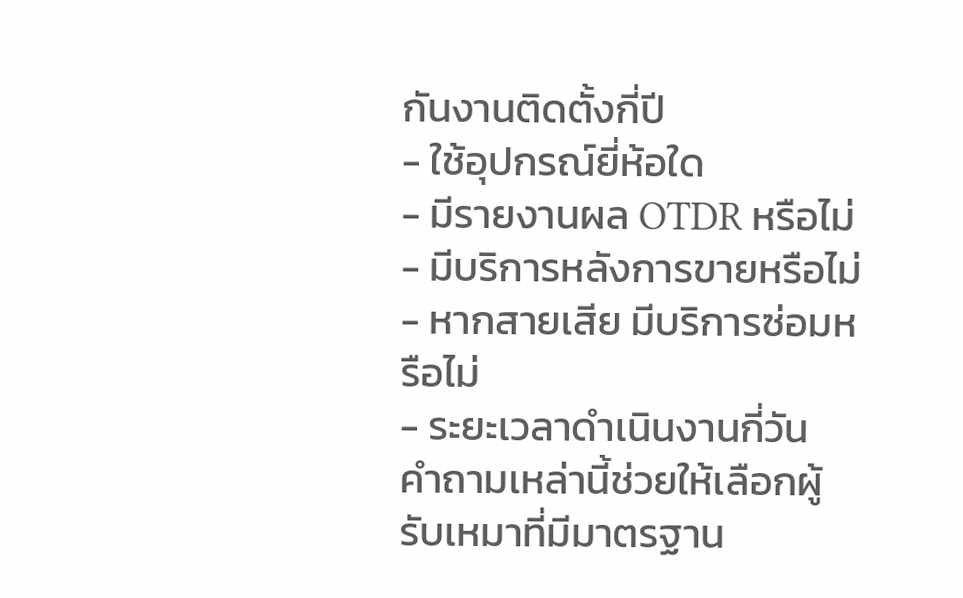กันงานติดตั้งกี่ปี
- ใช้อุปกรณ์ยี่ห้อใด
- มีรายงานผล OTDR หรือไม่
- มีบริการหลังการขายหรือไม่
- หากสายเสีย มีบริการซ่อมหรือไม่
- ระยะเวลาดำเนินงานกี่วัน
คำถามเหล่านี้ช่วยให้เลือกผู้รับเหมาที่มีมาตรฐาน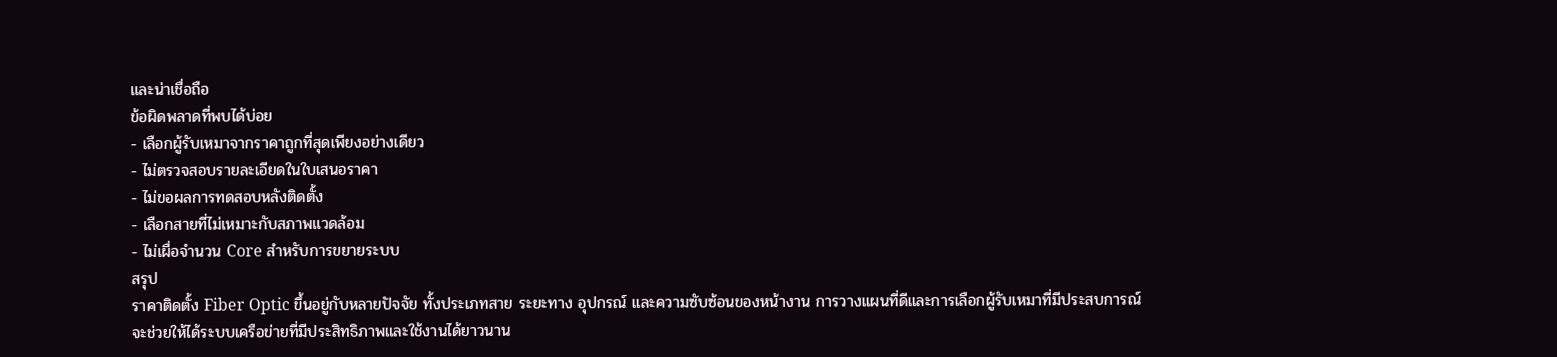และน่าเชื่อถือ
ข้อผิดพลาดที่พบได้บ่อย
- เลือกผู้รับเหมาจากราคาถูกที่สุดเพียงอย่างเดียว
- ไม่ตรวจสอบรายละเอียดในใบเสนอราคา
- ไม่ขอผลการทดสอบหลังติดตั้ง
- เลือกสายที่ไม่เหมาะกับสภาพแวดล้อม
- ไม่เผื่อจำนวน Core สำหรับการขยายระบบ
สรุป
ราคาติดตั้ง Fiber Optic ขึ้นอยู่กับหลายปัจจัย ทั้งประเภทสาย ระยะทาง อุปกรณ์ และความซับซ้อนของหน้างาน การวางแผนที่ดีและการเลือกผู้รับเหมาที่มีประสบการณ์ จะช่วยให้ได้ระบบเครือข่ายที่มีประสิทธิภาพและใช้งานได้ยาวนาน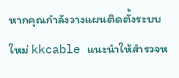หากคุณกำลังวางแผนติดตั้งระบบใหม่ kkcable แนะนำให้สำรวจห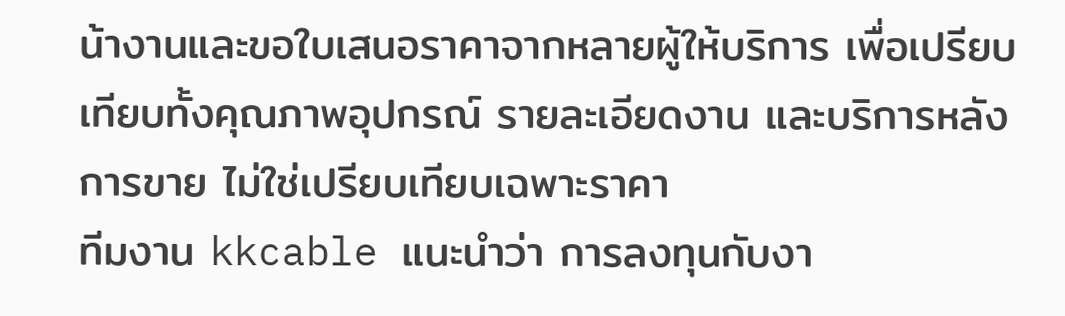น้างานและขอใบเสนอราคาจากหลายผู้ให้บริการ เพื่อเปรียบเทียบทั้งคุณภาพอุปกรณ์ รายละเอียดงาน และบริการหลังการขาย ไม่ใช่เปรียบเทียบเฉพาะราคา
ทีมงาน kkcable แนะนำว่า การลงทุนกับงา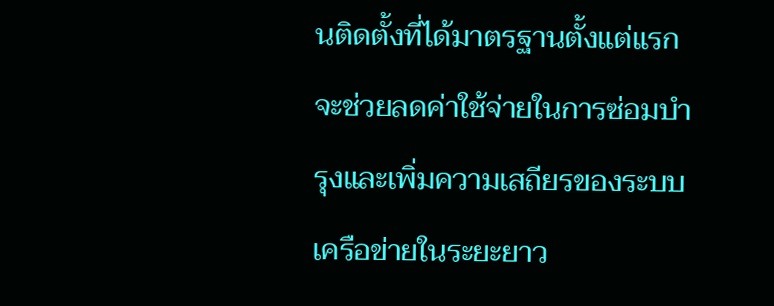นติดตั้งที่ได้มาตรฐานตั้งแต่แรก จะช่วยลดค่าใช้จ่ายในการซ่อมบำรุงและเพิ่มความเสถียรของระบบเครือข่ายในระยะยาว